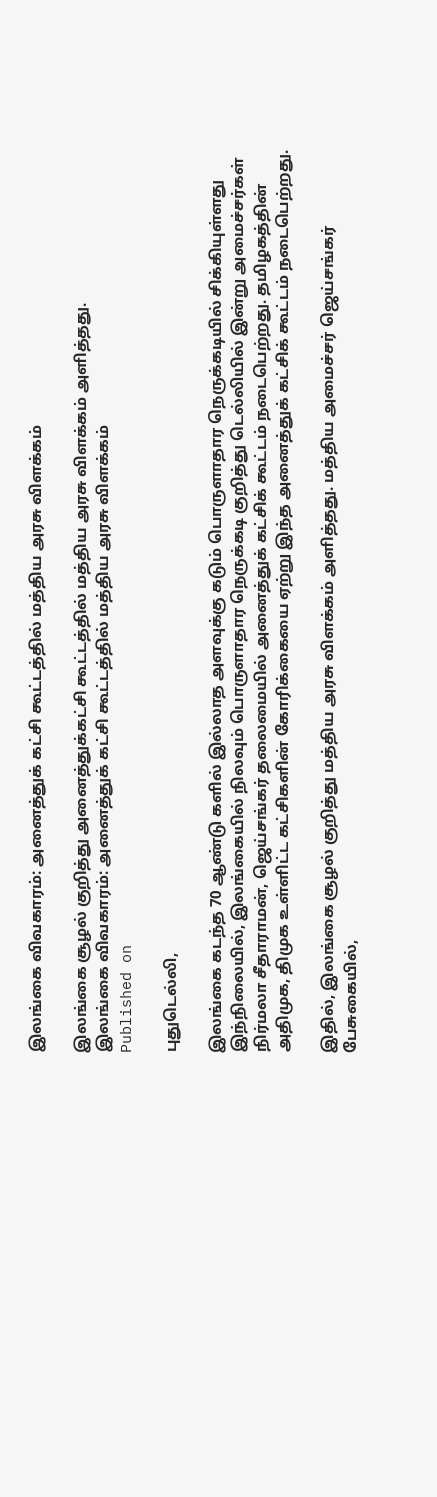இலங்கை விவகாரம்: அனைத்துக் கட்சி கூட்டத்தில் மத்திய அரசு விளக்கம்

இலங்கை சூழல் குறித்து அனைத்துக்கட்சி கூட்டத்தில் மத்திய அரசு விளக்கம் அளித்தது.
இலங்கை விவகாரம்: அனைத்துக் கட்சி கூட்டத்தில் மத்திய அரசு விளக்கம்
Published on

புதுடெல்லி,

இலங்கை கடந்த 70 ஆண்டு களில் இல்லாத அளவுக்கு கடும் பொருளாதார நெருக்கடியில் சிக்கியுள்ளது இந்நிலையில், இலங்கையில் நிலவும் பொருளாதார நெருக்கடி குறித்து டெல்லியில் இன்று அமைச்சர்கள் நிர்மலா சீதாராமன், ஜெய்சங்கர் தலைமையில் அனைத்துக் கட்சிக் கூட்டம் நடைபெற்றது. தமிழகத்தின் அதிமுக, திமுக உள்ளிட்ட கட்சிகளின் கோரிக்கையை ஏற்று இந்த அனைத்துக் கட்சிக் கூட்டம் நடைபெற்றது.

இதில், இலங்கை சூழல் குறித்து மத்திய அரசு விளக்கம் அளித்தது. மத்திய அமைச்சர் ஜெய்சங்கர் பேசுகையில்,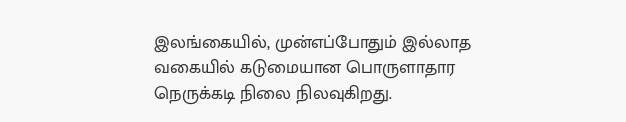இலங்கையில், முன்எப்போதும் இல்லாத வகையில் கடுமையான பொருளாதார நெருக்கடி நிலை நிலவுகிறது.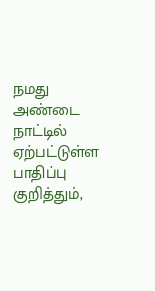நமது அண்டை நாட்டில் ஏற்பட்டுள்ள பாதிப்பு குறித்தும்,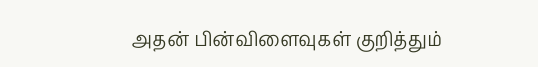அதன் பின்விளைவுகள் குறித்தும்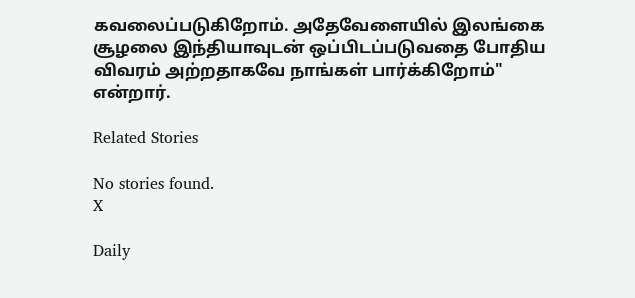கவலைப்படுகிறோம். அதேவேளையில் இலங்கை சூழலை இந்தியாவுடன் ஒப்பிடப்படுவதை போதிய விவரம் அற்றதாகவே நாங்கள் பார்க்கிறோம்" என்றார்.

Related Stories

No stories found.
X

Daily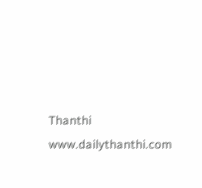Thanthi
www.dailythanthi.com